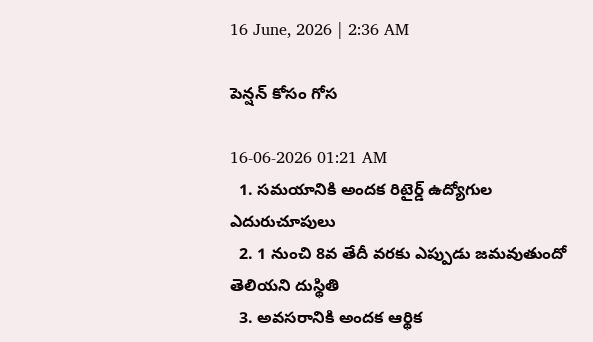16 June, 2026 | 2:36 AM

పెన్షన్ కోసం గోస

16-06-2026 01:21 AM
  1. సమయానికి అందక రిటైర్డ్ ఉద్యోగుల ఎదురుచూపులు
  2. 1 నుంచి 8వ తేదీ వరకు ఎప్పుడు జమవుతుందో తెలియని దుస్థితి
  3. అవసరానికి అందక ఆర్థిక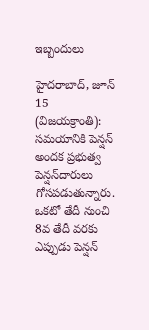ఇబ్బందులు

హైదరాబాద్, జూన్ 15 (విజయక్రాంతి): సమయానికి పెన్షన్ అందక ప్రభుత్వ పెన్షన్‌దారులు గోసపడుతున్నారు. ఒకటో తేదీ నుంచి 8వ తేదీ వరకు ఎప్పుడు పెన్షన్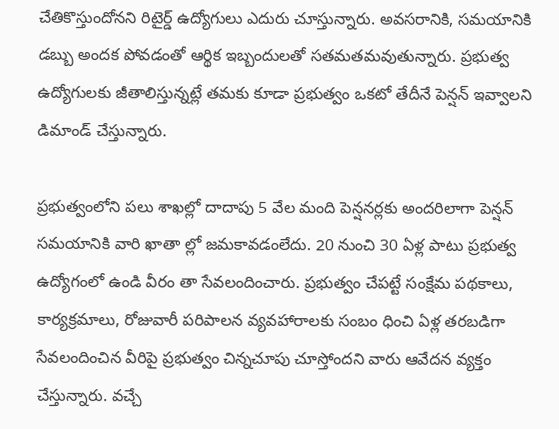చేతికొస్తుందోనని రిటైర్డ్ ఉద్యోగులు ఎదురు చూస్తున్నారు. అవసరానికి, సమయానికి డబ్బు అందక పోవడంతో ఆర్థిక ఇబ్బందులతో సతమతమవుతున్నారు. ప్రభుత్వ ఉద్యోగులకు జీతాలిస్తున్నట్లే తమకు కూడా ప్రభుత్వం ఒకటో తేదీనే పెన్షన్ ఇవ్వాలని డిమాండ్ చేస్తున్నారు.

ప్రభుత్వంలోని పలు శాఖల్లో దాదాపు 5 వేల మంది పెన్షనర్లకు అందరిలాగా పెన్షన్ సమయానికి వారి ఖాతా ల్లో జమకావడంలేదు. 20 నుంచి 30 ఏళ్ల పాటు ప్రభుత్వ ఉద్యోగంలో ఉండి వీరం తా సేవలందించారు. ప్రభుత్వం చేపట్టే సంక్షేమ పథకాలు, కార్యక్రమాలు, రోజువారీ పరిపాలన వ్యవహారాలకు సంబం ధించి ఏళ్ల తరబడిగా సేవలందించిన వీరిపై ప్రభుత్వం చిన్నచూపు చూస్తోందని వారు ఆవేదన వ్యక్తం చేస్తున్నారు. వచ్చే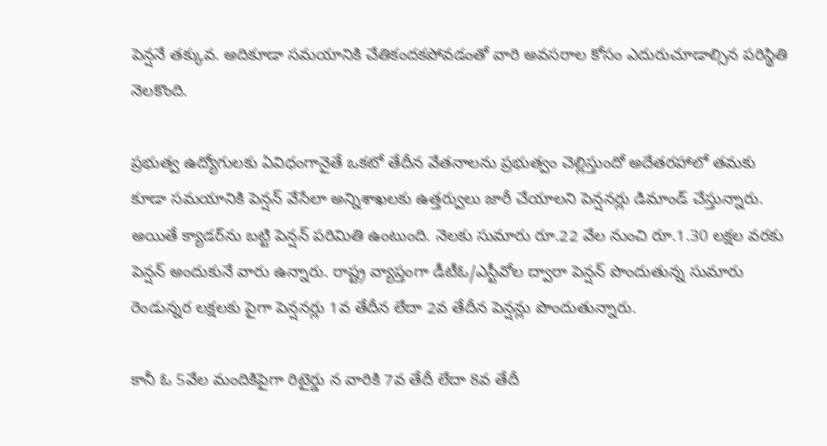పెన్షనే తక్కువ. అదికూడా సమయానికి చేతికందకపోవడంతో వారి అవసరాల కోసం ఎదురుచూడాల్సిన పరిస్థితి నెలకొంది.

ప్రభుత్వ ఉద్యోగులకు ఏవిధంగానైతే ఒకటో తేదీన వేతనాలను ప్రభుత్వం చెల్లిస్తుందో అదేతరహాలో తమకు కూడా సమయానికి పెన్షన్ వేసేలా అన్నిశాఖలకు ఉత్తర్వులు జారీ చేయాలని పెన్షనర్లు డిమాండ్ చేస్తున్నారు. అయితే క్యాడర్‌ను బట్టి పెన్షన్ పరిమితి ఉంటుంది. నెలకు సుమారు రూ.22 వేల నుంచి రూ.1.30 లక్షల వరకు పెన్షన్ అందుకునే వారు ఉన్నారు. రాష్ట్ర వ్యాప్తంగా డీటీఓ/ఎస్టీవోల ద్వారా పెన్షన్ పొందుతున్న సుమారు రెండున్నర లక్షలకు పైగా పెన్షనర్లు 1వ తేదీన లేదా 2వ తేదీన పెన్షన్లు పొందుతున్నారు.

కానీ ఓ 5వేల మందికిపైగా రిటైర్డు న వారికి 7వ తేదీ లేదా 8వ తేదీ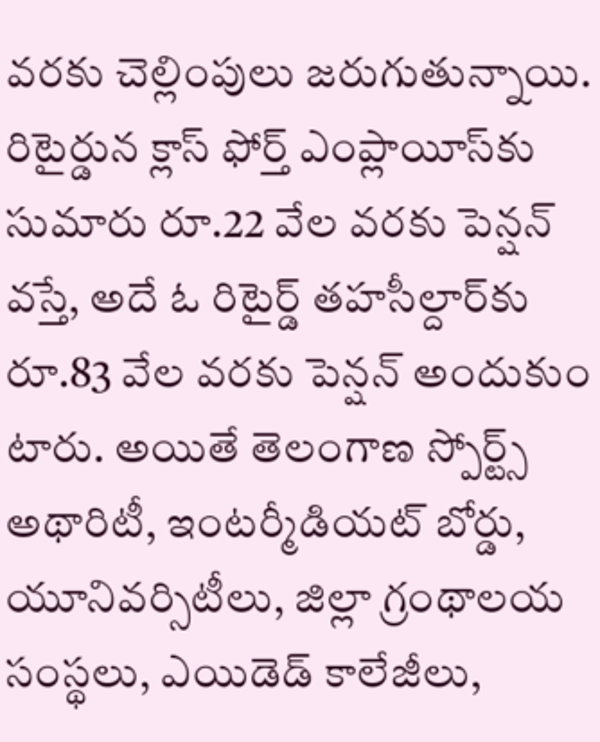వరకు చెల్లింపులు జరుగుతున్నాయి. రిటైర్డున క్లాస్ ఫోర్త్ ఎంప్లాయీస్‌కు సుమారు రూ.22 వేల వరకు పెన్షన్ వస్తే, అదే ఓ రిటైర్డ్ తహసీల్దార్‌కు రూ.83 వేల వరకు పెన్షన్ అందుకుం టారు. అయితే తెలంగాణ స్పోర్ట్స్ అథారిటీ, ఇంటర్మీడియట్ బోర్డు, యూనివర్సిటీలు, జిల్లా గ్రంథాలయ సంస్థలు, ఎయిడెడ్ కాలేజీలు,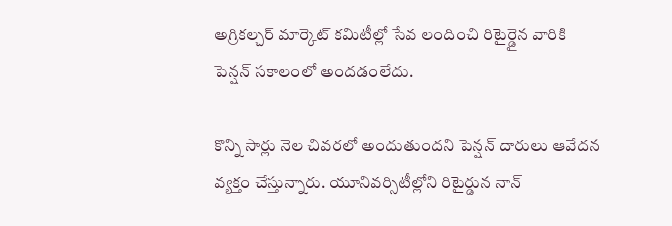అగ్రికల్చర్ మార్కెట్ కమిటీల్లో సేవ లందించి రిటైర్డైన వారికి పెన్షన్ సకాలంలో అందడంలేదు.

కొన్ని సార్లు నెల చివరలో అందుతుందని పెన్షన్ దారులు ఆవేదన వ్యక్తం చేస్తున్నారు. యూనివర్సిటీల్లోని రిటైర్డున నాన్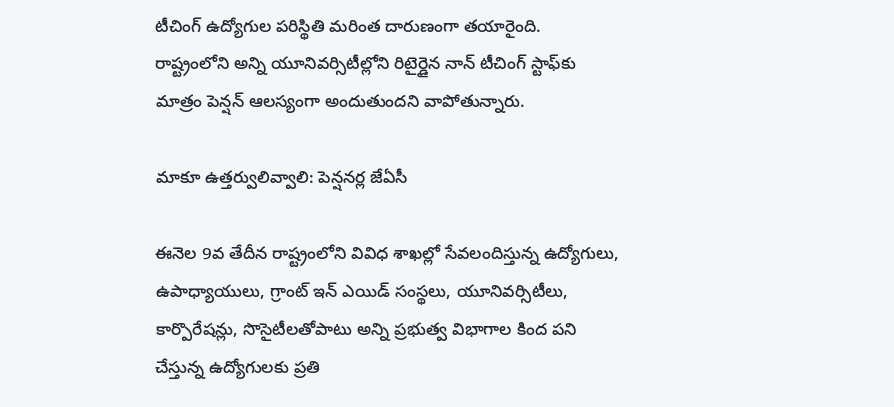టీచింగ్ ఉద్యోగుల పరిస్థితి మరింత దారుణంగా తయారైంది. రాష్ట్రంలోని అన్ని యూనివర్సిటీల్లోని రిటైర్డైన నాన్ టీచింగ్ స్టాఫ్‌కు మాత్రం పెన్షన్ ఆలస్యంగా అందుతుందని వాపోతున్నారు.

మాకూ ఉత్తర్వులివ్వాలి: పెన్షనర్ల జేఏసీ

ఈనెల 9వ తేదీన రాష్ట్రంలోని వివిధ శాఖల్లో సేవలందిస్తున్న ఉద్యోగులు, ఉపాధ్యాయులు, గ్రాంట్ ఇన్ ఎయిడ్ సంస్థలు, యూనివర్సిటీలు, కార్పొరేషన్లు, సొసైటీలతోపాటు అన్ని ప్రభుత్వ విభాగాల కింద పని చేస్తున్న ఉద్యోగులకు ప్రతి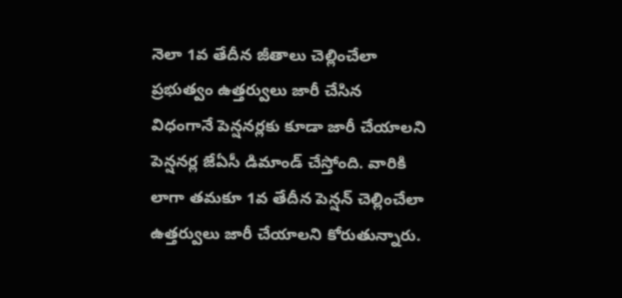నెలా 1వ తేదీన జీతాలు చెల్లించేలా ప్రభుత్వం ఉత్తర్వులు జారీ చేసిన విధంగానే పెన్షనర్లకు కూడా జారీ చేయాలని పెన్షనర్ల జేఏసీ డిమాండ్ చేస్తోంది. వారికి లాగా తమకూ 1వ తేదీన పెన్షన్ చెల్లించేలా ఉత్తర్వులు జారీ చేయాలని కోరుతున్నారు.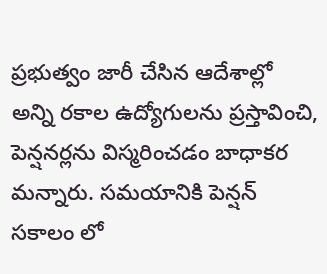ప్రభుత్వం జారీ చేసిన ఆదేశాల్లో అన్ని రకాల ఉద్యోగులను ప్రస్తావించి, పెన్షనర్లను విస్మరించడం బాధాకర మన్నారు. సమయానికి పెన్షన్ సకాలం లో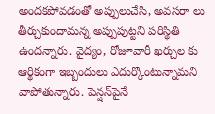అందకపోవడంతో అప్పులుచేసి, అవసరా లు తీర్చుకుందామన్న అప్పుపుట్టని పరిస్థితి ఉందన్నారు. వైద్యం, రోజూవారీ ఖర్చుల కు ఆర్థికంగా ఇబ్బందులు ఎదుర్కొంటున్నామని వాపోతున్నారు. పెన్షన్‌పైనే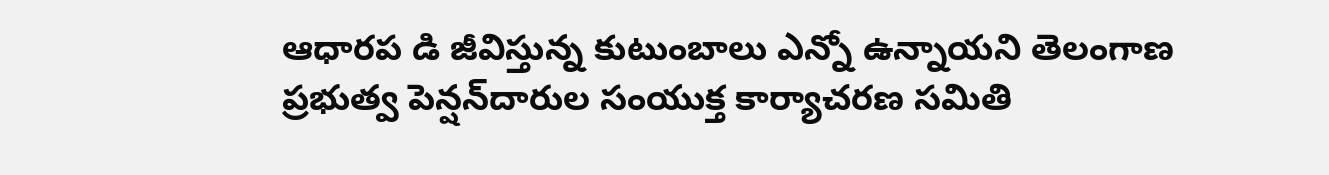ఆధారప డి జీవిస్తున్న కుటుంబాలు ఎన్నో ఉన్నాయని తెలంగాణ ప్రభుత్వ పెన్షన్‌దారుల సంయుక్త కార్యాచరణ సమితి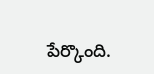పేర్కొంది.